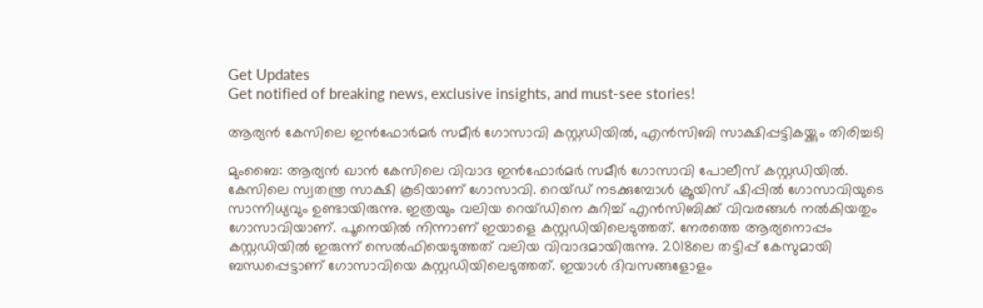Get Updates
Get notified of breaking news, exclusive insights, and must-see stories!

ആര്യന്‍ കേസിലെ ഇന്‍ഫോര്‍മര്‍ സമീര്‍ ഗോസാവി കസ്റ്റഡിയില്‍, എന്‍സിബി സാക്ഷിപ്പട്ടികയ്ക്കും തിരിച്ചടി

മുംബൈ: ആര്യന്‍ ഖാന്‍ കേസിലെ വിവാദ ഇന്‍ഫോര്‍മര്‍ സമീര്‍ ഗോസാവി പോലീസ് കസ്റ്റഡിയില്‍. കേസിലെ സ്വതന്ത്ര സാക്ഷി കൂടിയാണ് ഗോസാവി. റെയ്ഡ് നടക്കുമ്പോള്‍ ക്രൂയിസ് ഷിപ്പില്‍ ഗോസാവിയുടെ സാന്നിധ്യവും ഉണ്ടായിരുന്നു. ഇത്രയും വലിയ റെയ്ഡിനെ കുറിച്ച് എന്‍സിബിക്ക് വിവരങ്ങള്‍ നല്‍കിയതും ഗോസാവിയാണ്. പൂനെയില്‍ നിന്നാണ് ഇയാളെ കസ്റ്റഡിയിലെടുത്തത്. നേരത്തെ ആര്യനൊപ്പം കസ്റ്റഡിയില്‍ ഇരുന്ന് സെല്‍ഫിയെടുത്തത് വലിയ വിവാദമായിരുന്നു. 2018ലെ തട്ടിപ്പ് കേസുമായി ബന്ധപ്പെട്ടാണ് ഗോസാവിയെ കസ്റ്റഡിയിലെടുത്തത്. ഇയാള്‍ ദിവസങ്ങളോളം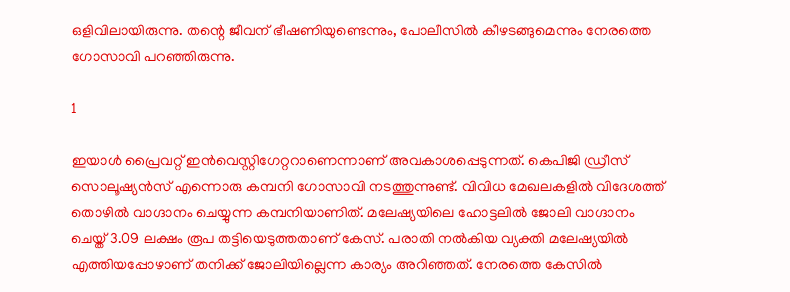ഒളിവിലായിരുന്നു. തന്റെ ജീവന് ഭീഷണിയുണ്ടെന്നും, പോലീസില്‍ കീഴടങ്ങുമെന്നും നേരത്തെ ഗോസാവി പറഞ്ഞിരുന്നു.

1

ഇയാള്‍ പ്രൈവറ്റ് ഇന്‍വെസ്റ്റിഗേറ്ററാണെന്നാണ് അവകാശപ്പെടുന്നത്. കെപിജി ഡ്രീസ് സൊലൂഷ്യന്‍സ് എന്നൊരു കമ്പനി ഗോസാവി നടത്തുന്നുണ്ട്. വിവിധ മേഖലകളില്‍ വിദേശത്ത് തൊഴില്‍ വാഗ്ദാനം ചെയ്യുന്ന കമ്പനിയാണിത്. മലേഷ്യയിലെ ഹോട്ടലില്‍ ജോലി വാഗ്ദാനം ചെയ്ത് 3.09 ലക്ഷം രൂപ തട്ടിയെടുത്തതാണ് കേസ്. പരാതി നല്‍കിയ വ്യക്തി മലേഷ്യയില്‍ എത്തിയപ്പോഴാണ് തനിക്ക് ജോലിയില്ലെന്ന കാര്യം അറിഞ്ഞത്. നേരത്തെ കേസില്‍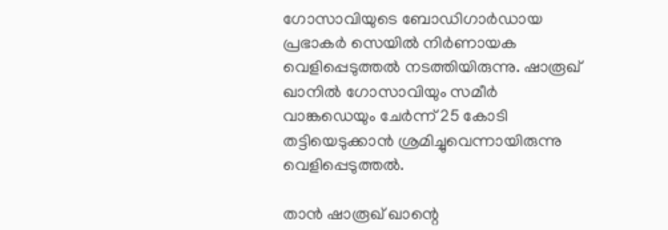ഗോസാവിയുടെ ബോഡിഗാര്‍ഡായ പ്രഭാകര്‍ സെയില്‍ നിര്‍ണായക വെളിപ്പെടുത്തല്‍ നടത്തിയിരുന്നു. ഷാരൂഖ് ഖാനില്‍ ഗോസാവിയും സമീര്‍ വാങ്കഡെയും ചേര്‍ന്ന് 25 കോടി തട്ടിയെടുക്കാന്‍ ശ്രമിച്ചുവെന്നായിരുന്നു വെളിപ്പെടുത്തല്‍.

താന്‍ ഷാരൂഖ് ഖാന്റെ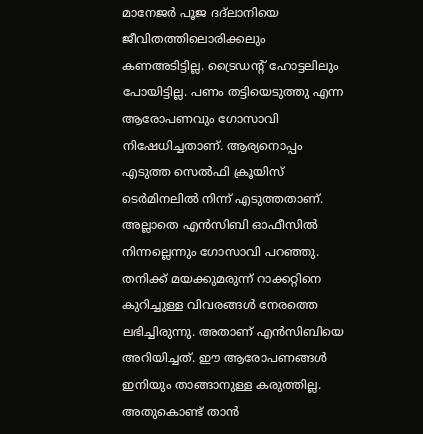മാനേജര്‍ പൂജ ദദ്‌ലാനിയെ ജീവിതത്തിലൊരിക്കലും കണഅടിട്ടില്ല. ട്രൈഡന്റ് ഹോട്ടലിലും പോയിട്ടില്ല. പണം തട്ടിയെടുത്തു എന്ന ആരോപണവും ഗോസാവി നിഷേധിച്ചതാണ്. ആര്യനൊപ്പം എടുത്ത സെല്‍ഫി ക്രൂയിസ് ടെര്‍മിനലില്‍ നിന്ന് എടുത്തതാണ്. അല്ലാതെ എന്‍സിബി ഓഫീസില്‍ നിന്നല്ലെന്നും ഗോസാവി പറഞ്ഞു. തനിക്ക് മയക്കുമരുന്ന് റാക്കറ്റിനെ കുറിച്ചുള്ള വിവരങ്ങള്‍ നേരത്തെ ലഭിച്ചിരുന്നു. അതാണ് എന്‍സിബിയെ അറിയിച്ചത്. ഈ ആരോപണങ്ങള്‍ ഇനിയും താങ്ങാനുള്ള കരുത്തില്ല. അതുകൊണ്ട് താന്‍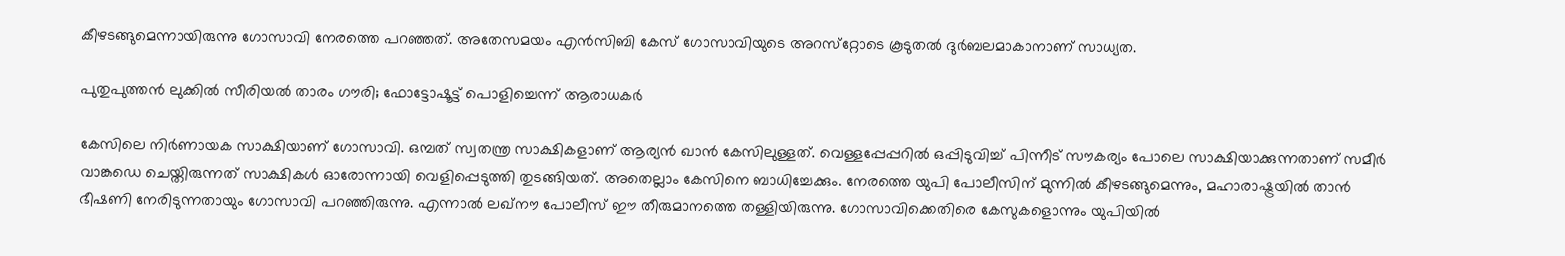കീഴടങ്ങുമെന്നായിരുന്നു ഗോസാവി നേരത്തെ പറഞ്ഞത്. അതേസമയം എന്‍സിബി കേസ് ഗോസാവിയുടെ അറസ്‌റ്റോടെ കൂടുതല്‍ ദുര്‍ബലമാകാനാണ് സാധ്യത.

പുതുപുത്തന്‍ ലുക്കില്‍ സീരിയല്‍ താരം ഗൗരി; ഫോട്ടോഷൂട്ട് പൊളിച്ചെന്ന് ആരാധകര്‍

കേസിലെ നിര്‍ണായക സാക്ഷിയാണ് ഗോസാവി. ഒമ്പത് സ്വതന്ത്ര സാക്ഷികളാണ് ആര്യന്‍ ഖാന്‍ കേസിലുള്ളത്. വെള്ളപ്പേപ്പറില്‍ ഒപ്പിടുവിച്ച് പിന്നീട് സൗകര്യം പോലെ സാക്ഷിയാക്കുന്നതാണ് സമീര്‍ വാങ്കഡെ ചെയ്തിരുന്നത് സാക്ഷികള്‍ ഓരോന്നായി വെളിപ്പെടുത്തി തുടങ്ങിയത്. അതെല്ലാം കേസിനെ ബാധിച്ചേക്കും. നേരത്തെ യുപി പോലീസിന് മുന്നില്‍ കീഴടങ്ങുമെന്നും, മഹാരാഷ്ട്രയില്‍ താന്‍ ഭീഷണി നേരിടുന്നതായും ഗോസാവി പറഞ്ഞിരുന്നു. എന്നാല്‍ ലഖ്‌നൗ പോലീസ് ഈ തീരുമാനത്തെ തള്ളിയിരുന്നു. ഗോസാവിക്കെതിരെ കേസുകളൊന്നും യുപിയില്‍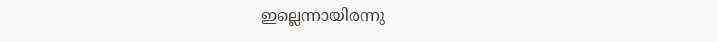ഇല്ലെന്നായിരന്നു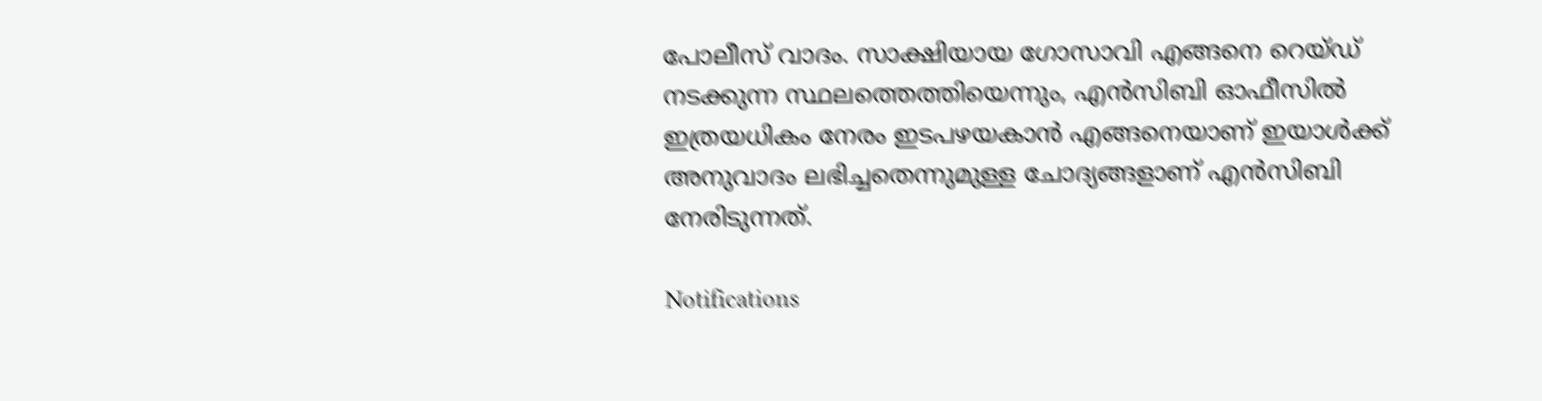പോലീസ് വാദം. സാക്ഷിയായ ഗോസാവി എങ്ങനെ റെയ്ഡ് നടക്കുന്ന സ്ഥലത്തെത്തിയെന്നും, എന്‍സിബി ഓഫീസില്‍ ഇത്രയധികം നേരം ഇടപഴയകാന്‍ എങ്ങനെയാണ് ഇയാള്‍ക്ക് അനുവാദം ലഭിച്ചതെന്നുമുള്ള ചോദ്യങ്ങളാണ് എന്‍സിബി നേരിടുന്നത്.

Notifications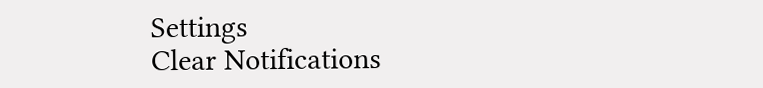Settings
Clear Notifications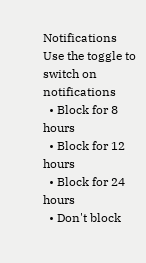Notifications
Use the toggle to switch on notifications
  • Block for 8 hours
  • Block for 12 hours
  • Block for 24 hours
  • Don't block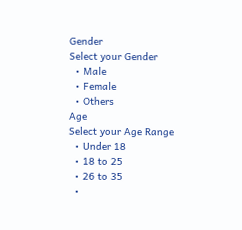Gender
Select your Gender
  • Male
  • Female
  • Others
Age
Select your Age Range
  • Under 18
  • 18 to 25
  • 26 to 35
  •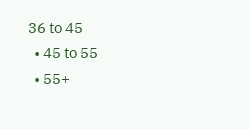36 to 45
  • 45 to 55
  • 55+